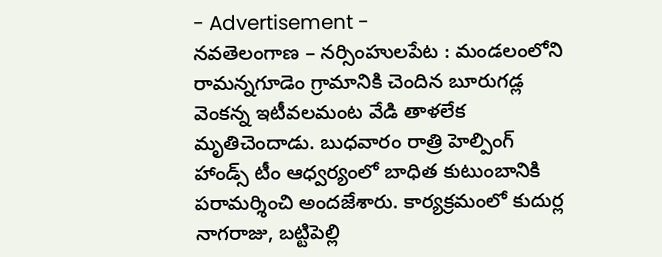- Advertisement -
నవతెలంగాణ – నర్సింహులపేట : మండలంలోని రామన్నగూడెం గ్రామానికి చెందిన బూరుగడ్ల వెంకన్న ఇటీవలమంట వేడి తాళలేక మృతిచెందాడు. బుధవారం రాత్రి హెల్పింగ్ హాండ్స్ టీం ఆధ్వర్యంలో బాధిత కుటుంబానికి పరామర్శించి అందజేశారు. కార్యక్రమంలో కుదుర్ల నాగరాజు, బట్టిపెల్లి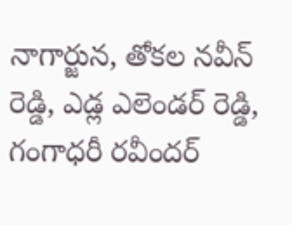నాగార్జున, తోకల నవీన్ రెడ్డి, ఎడ్ల ఎలెండర్ రెడ్డి, గంగాధరీ రవీందర్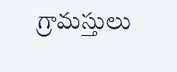గ్రామస్తులు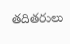తదితరులు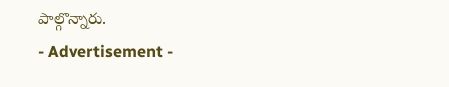పాల్గొన్నారు.
- Advertisement -